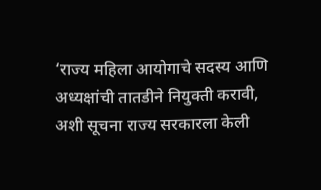‘राज्य महिला आयोगाचे सदस्य आणि अध्यक्षांची तातडीने नियुक्ती करावी, अशी सूचना राज्य सरकारला केली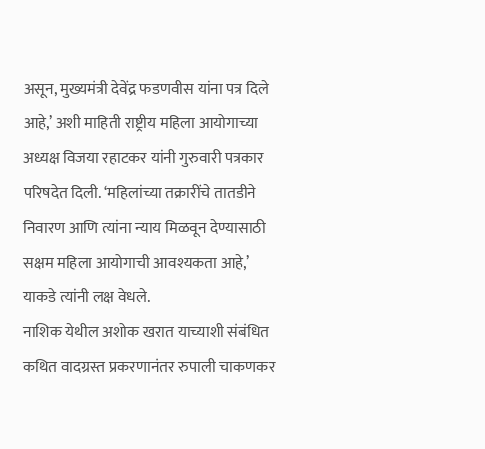असून, मुख्यमंत्री देवेंद्र फडणवीस यांना पत्र दिले आहे,’ अशी माहिती राष्ट्रीय महिला आयोगाच्या अध्यक्ष विजया रहाटकर यांनी गुरुवारी पत्रकार परिषदेत दिली. ‘महिलांच्या तक्रारींचे तातडीने निवारण आणि त्यांना न्याय मिळवून देण्यासाठी सक्षम महिला आयोगाची आवश्यकता आहे,’ याकडे त्यांनी लक्ष वेधले.
नाशिक येथील अशोक खरात याच्याशी संबंधित कथित वादग्रस्त प्रकरणानंतर रुपाली चाकणकर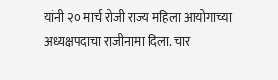यांनी २० मार्च रोजी राज्य महिला आयोगाच्या अध्यक्षपदाचा राजीनामा दिला. चार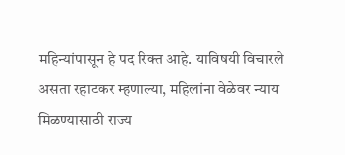महिन्यांपासून हे पद रिक्त आहे. याविषयी विचारले असता रहाटकर म्हणाल्या, महिलांना वेळेवर न्याय मिळण्यासाठी राज्य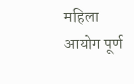महिला आयोग पूर्ण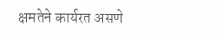क्षमतेने कार्यरत असणे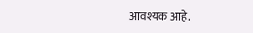आवश्यक आहे.